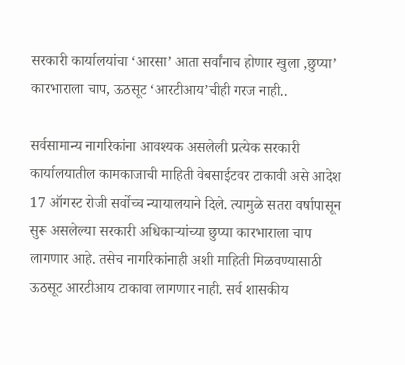सरकारी कार्यालयांचा ‘आरसा’ आता सर्वांनाच होणार खुला ,छुप्या’ कारभाराला चाप, ऊठसूट ‘आरटीआय’चीही गरज नाही..

सर्वसामान्य नागरिकांना आवश्यक असलेली प्रत्येक सरकारी कार्यालयातील कामकाजाची माहिती वेबसाईटवर टाकावी असे आदेश 17 ऑगस्ट रोजी सर्वोच्च न्यायालयाने दिले. त्यामुळे सतरा वर्षापासून सुरू असलेल्या सरकारी अधिकाऱ्यांच्या छुप्या कारभाराला चाप लागणार आहे. तसेच नागरिकांनाही अशी माहिती मिळवण्यासाठी ऊठसूट आरटीआय टाकावा लागणार नाही. सर्व शासकीय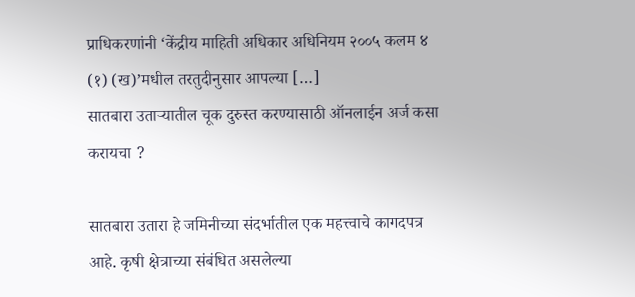प्राधिकरणांनी ‘केंद्रीय माहिती अधिकार अधिनियम २००५ कलम ४ (१) (ख)’मधील तरतुदीनुसार आपल्या […]
सातबारा उताऱ्यातील चूक दुरुस्त करण्यासाठी ऑनलाईन अर्ज कसा करायचा ?

सातबारा उतारा हे जमिनीच्या संदर्भातील एक महत्त्वाचे कागदपत्र आहे. कृषी क्षेत्राच्या संबंधित असलेल्या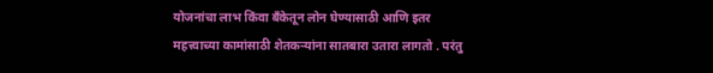योजनांचा लाभ किंवा बँकेतून लोन घेण्यासाठी आणि इतर महत्त्वाच्या कामांसाठी शेतकऱ्यांना सातबारा उतारा लागतो . परंतु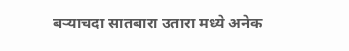बऱ्याचदा सातबारा उतारा मध्ये अनेक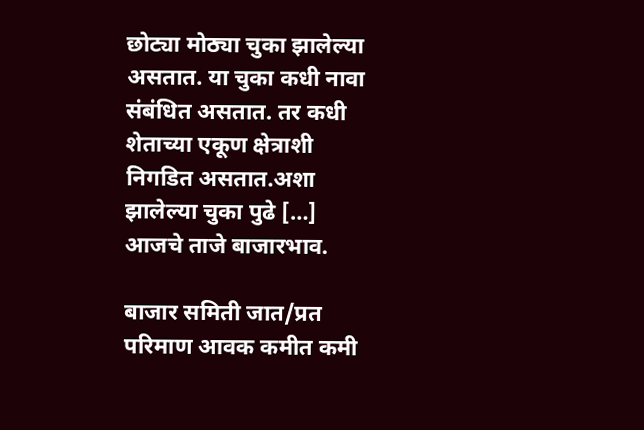छोट्या मोठ्या चुका झालेल्या असतात. या चुका कधी नावा संबंधित असतात. तर कधी शेताच्या एकूण क्षेत्राशी निगडित असतात.अशा झालेल्या चुका पुढे […]
आजचे ताजे बाजारभाव.

बाजार समिती जात/प्रत परिमाण आवक कमीत कमी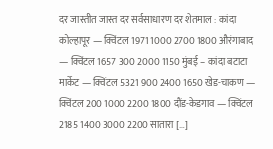दर जास्तीत जास्त दर सर्वसाधारण दर शेतमाल : कांदा कोल्हापूर — क्विंटल 1971 1000 2700 1800 औरंगाबाद — क्विंटल 1657 300 2000 1150 मुंबई – कांदा बटाटा मार्केट — क्विंटल 5321 900 2400 1650 खेड-चाकण — क्विंटल 200 1000 2200 1800 दौंड-केडगाव — क्विंटल 2185 1400 3000 2200 सातारा […]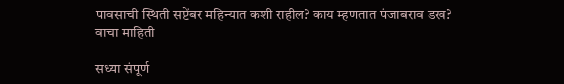पावसाची स्थिती सप्टेंबर महिन्यात कशी राहील? काय म्हणतात पंजाबराव डख? वाचा माहिती

सध्या संपूर्ण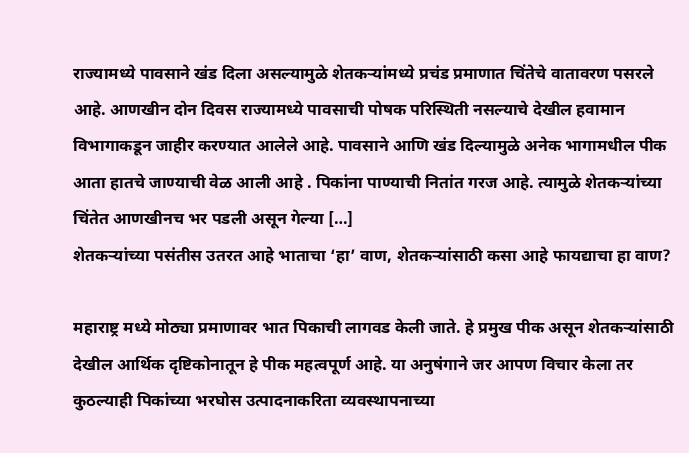राज्यामध्ये पावसाने खंड दिला असल्यामुळे शेतकऱ्यांमध्ये प्रचंड प्रमाणात चिंतेचे वातावरण पसरले आहे. आणखीन दोन दिवस राज्यामध्ये पावसाची पोषक परिस्थिती नसल्याचे देखील हवामान विभागाकडून जाहीर करण्यात आलेले आहे. पावसाने आणि खंड दिल्यामुळे अनेक भागामधील पीक आता हातचे जाण्याची वेळ आली आहे . पिकांना पाण्याची नितांत गरज आहे. त्यामुळे शेतकऱ्यांच्या चिंतेत आणखीनच भर पडली असून गेल्या […]
शेतकऱ्यांच्या पसंतीस उतरत आहे भाताचा ‘हा’ वाण, शेतकऱ्यांसाठी कसा आहे फायद्याचा हा वाण?

महाराष्ट्र मध्ये मोठ्या प्रमाणावर भात पिकाची लागवड केली जाते. हे प्रमुख पीक असून शेतकऱ्यांसाठी देखील आर्थिक दृष्टिकोनातून हे पीक महत्वपूर्ण आहे. या अनुषंगाने जर आपण विचार केला तर कुठल्याही पिकांच्या भरघोस उत्पादनाकरिता व्यवस्थापनाच्या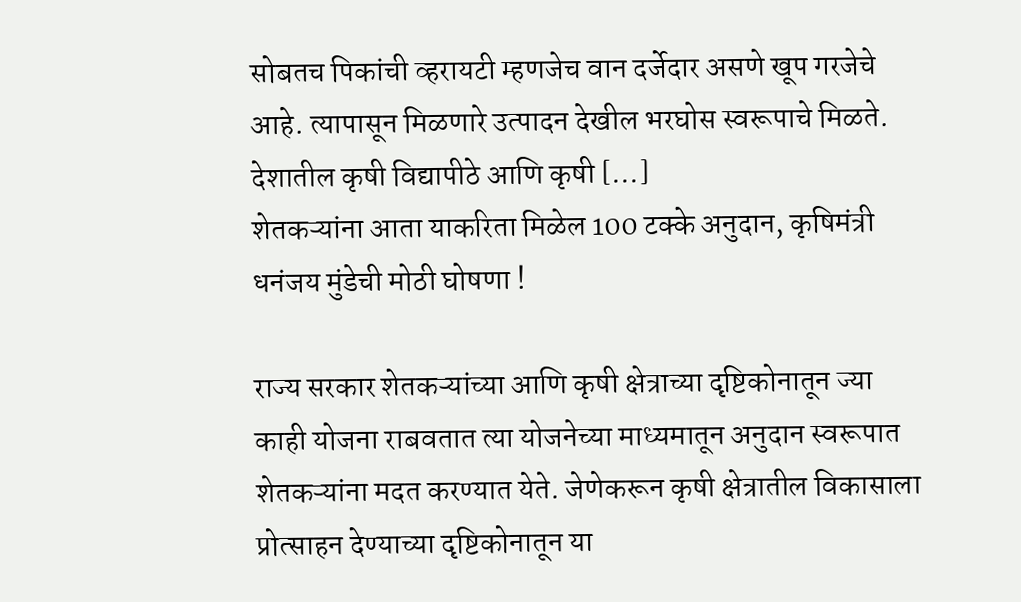सोबतच पिकांची व्हरायटी म्हणजेच वान दर्जेदार असणे खूप गरजेचे आहे. त्यापासून मिळणारे उत्पादन देखील भरघोस स्वरूपाचे मिळते. देशातील कृषी विद्यापीठे आणि कृषी […]
शेतकऱ्यांना आता याकरिता मिळेल 100 टक्के अनुदान, कृषिमंत्री धनंजय मुंडेची मोठी घोषणा !

राज्य सरकार शेतकऱ्यांच्या आणि कृषी क्षेत्राच्या दृष्टिकोनातून ज्या काही योजना राबवतात त्या योजनेच्या माध्यमातून अनुदान स्वरूपात शेतकऱ्यांना मदत करण्यात येते. जेणेकरून कृषी क्षेत्रातील विकासाला प्रोत्साहन देण्याच्या दृष्टिकोनातून या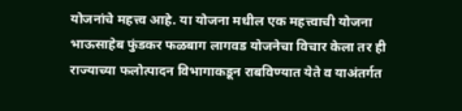योजनांचे महत्त्व आहे. या योजना मधील एक महत्त्वाची योजना भाऊसाहेब फुंडकर फळबाग लागवड योजनेचा विचार केला तर ही राज्याच्या फलोत्पादन विभागाकडून राबविण्यात येते व याअंतर्गत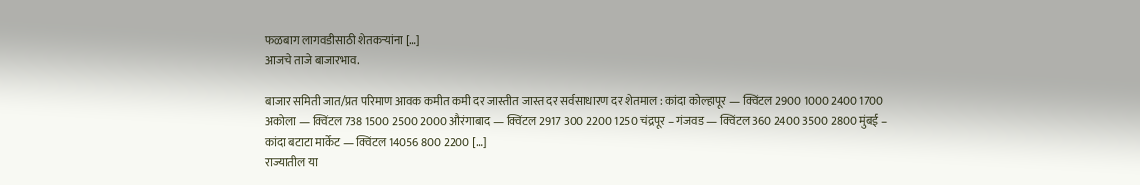फळबाग लागवडीसाठी शेतकऱ्यांना […]
आजचे ताजे बाजारभाव.

बाजार समिती जात/प्रत परिमाण आवक कमीत कमी दर जास्तीत जास्त दर सर्वसाधारण दर शेतमाल : कांदा कोल्हापूर — क्विंटल 2900 1000 2400 1700 अकोला — क्विंटल 738 1500 2500 2000 औरंगाबाद — क्विंटल 2917 300 2200 1250 चंद्रपूर – गंजवड — क्विंटल 360 2400 3500 2800 मुंबई – कांदा बटाटा मार्केट — क्विंटल 14056 800 2200 […]
राज्यातील या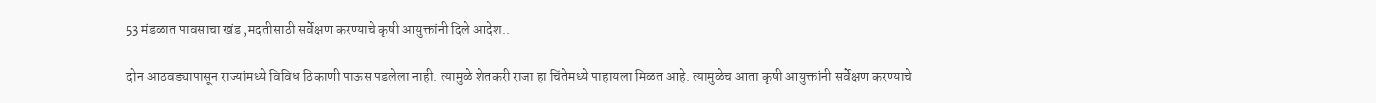53 मंडळात पावसाचा खंड ,मदतीसाठी सर्वेक्षण करण्याचे कृषी आयुक्तांनी दिले आदेश..

दोन आठवड्यापासून राज्यांमध्ये विविध ठिकाणी पाऊस पडलेला नाही. त्यामुळे शेतकरी राजा हा चिंतेमध्ये पाहायला मिळत आहे. त्यामुळेच आता कृषी आयुक्तांनी सर्वेक्षण करण्याचे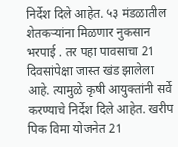निर्देश दिले आहेत. ५३ मंडळातील शेतकऱ्यांना मिळणार नुकसान भरपाई . तर पहा पावसाचा 21 दिवसांपेक्षा जास्त खंड झालेला आहे. त्यामुळे कृषी आयुक्तांनी सर्वे करण्याचे निर्देश दिले आहेत. खरीप पिक विमा योजनेत 21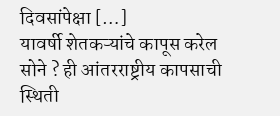दिवसांपेक्षा […]
यावर्षी शेतकऱ्यांचे कापूस करेल सोने ? ही आंतरराष्ट्रीय कापसाची स्थिती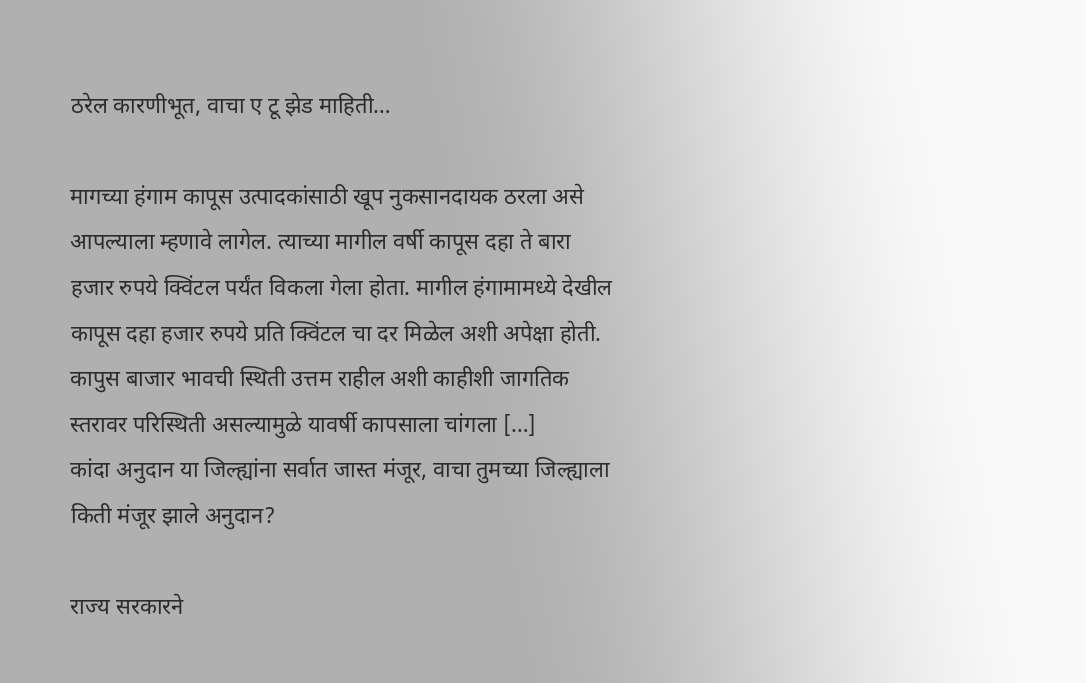ठरेल कारणीभूत, वाचा ए टू झेड माहिती…

मागच्या हंगाम कापूस उत्पादकांसाठी खूप नुकसानदायक ठरला असे आपल्याला म्हणावे लागेल. त्याच्या मागील वर्षी कापूस दहा ते बारा हजार रुपये क्विंटल पर्यंत विकला गेला होता. मागील हंगामामध्ये देखील कापूस दहा हजार रुपये प्रति क्विंटल चा दर मिळेल अशी अपेक्षा होती. कापुस बाजार भावची स्थिती उत्तम राहील अशी काहीशी जागतिक स्तरावर परिस्थिती असल्यामुळे यावर्षी कापसाला चांगला […]
कांदा अनुदान या जिल्ह्यांना सर्वात जास्त मंजूर, वाचा तुमच्या जिल्ह्याला किती मंजूर झाले अनुदान?

राज्य सरकारने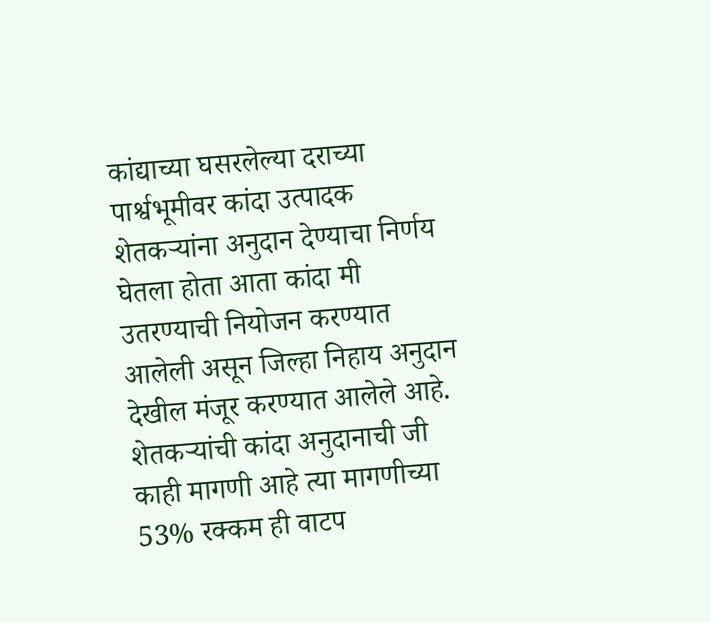कांद्याच्या घसरलेल्या दराच्या पार्श्वभूमीवर कांदा उत्पादक शेतकऱ्यांना अनुदान देण्याचा निर्णय घेतला होता आता कांदा मी उतरण्याची नियोजन करण्यात आलेली असून जिल्हा निहाय अनुदान देखील मंजूर करण्यात आलेले आहे. शेतकऱ्यांची कांदा अनुदानाची जी काही मागणी आहे त्या मागणीच्या 53% रक्कम ही वाटप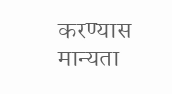करण्यास मान्यता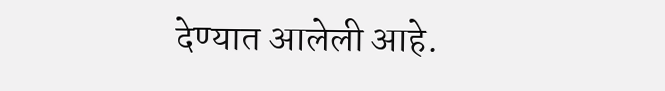देण्यात आलेली आहे.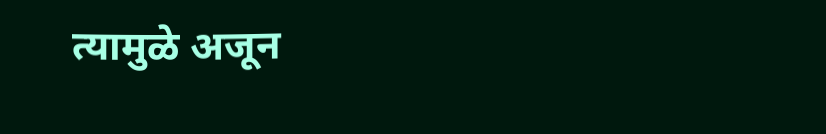त्यामुळे अजून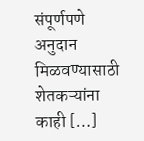संपूर्णपणे अनुदान मिळवण्यासाठी शेतकऱ्यांना काही […]